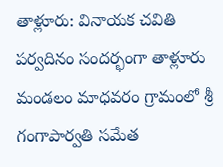తాళ్లూరు: వినాయక చవితి పర్వదినం సందర్భంగా తాళ్లూరు మండలం మాధవరం గ్రామంలో శ్రీ గంగాపార్వతి సమేత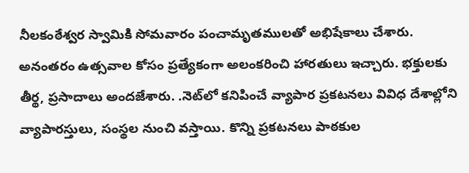నీలకంఠేశ్వర స్వామికి సోమవారం పంచామృతములతో అభిషేకాలు చేశారు. అనంతరం ఉత్సవాల కోసం ప్రత్యేకంగా అలంకరించి హారతులు ఇచ్చారు. భక్తులకు తీర్థ, ప్రసాదాలు అందజేశారు. .నెట్‌లో కనిపించే వ్యాపార ప్రకటనలు వివిధ దేశాల్లోని వ్యాపారస్తులు, సంస్థల నుంచి వస్తాయి. కొన్ని ప్రకటనలు పాఠకుల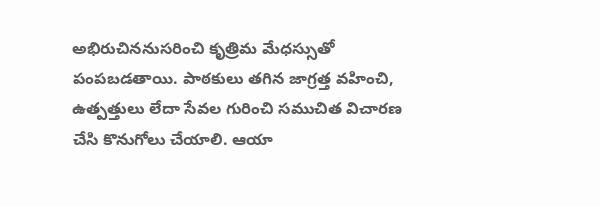అభిరుచిననుసరించి కృత్రిమ మేధస్సుతో పంపబడతాయి. పాఠకులు తగిన జాగ్రత్త వహించి, ఉత్పత్తులు లేదా సేవల గురించి సముచిత విచారణ చేసి కొనుగోలు చేయాలి. ఆయా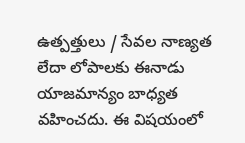ఉత్పత్తులు / సేవల నాణ్యత లేదా లోపాలకు ఈనాడు యాజమాన్యం బాధ్యత వహించదు. ఈ విషయంలో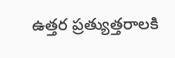ఉత్తర ప్రత్యుత్తరాలకి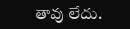తావు లేదు.